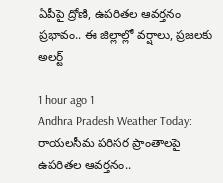ఏపీపై ద్రోణి, ఉపరితల ఆవర్తనం ప్రభావం.. ఈ జిల్లాల్లో వర్షాలు, ప్రజలకు అలర్ట్

1 hour ago 1
Andhra Pradesh Weather Today: రాయలసీమ పరిసర ప్రాంతాలపై ఉపరితల ఆవర్తనం..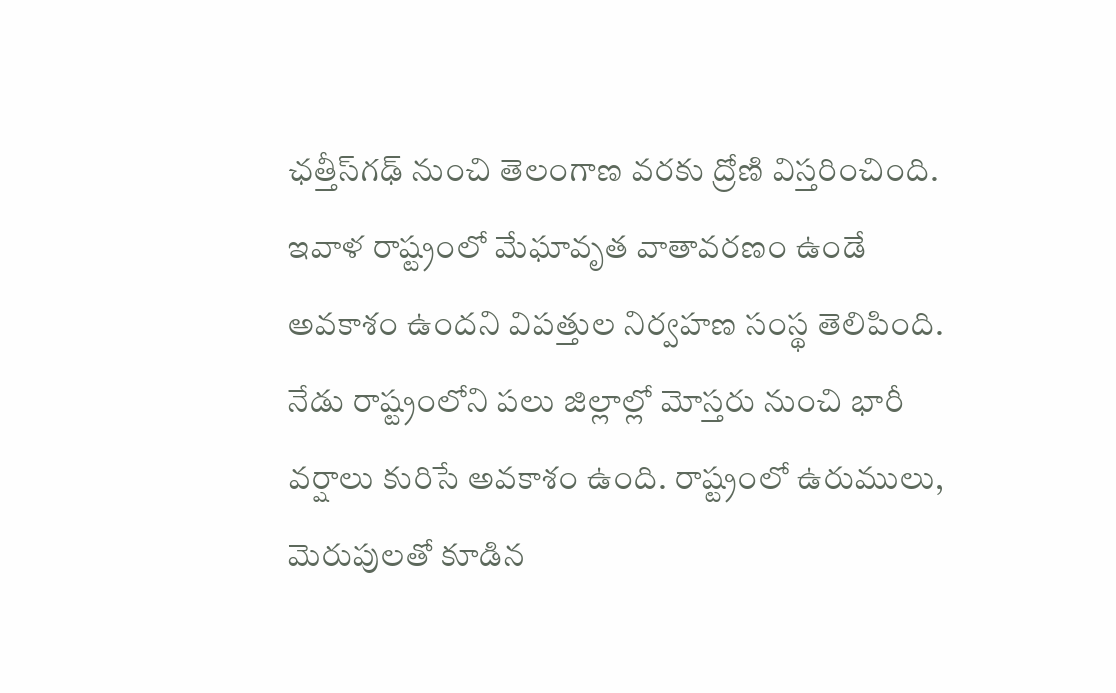ఛత్తీస్‌గఢ్ నుంచి తెలంగాణ వరకు ద్రోణి విస్తరించింది. ఇవాళ రాష్ట్రంలో మేఘావృత వాతావరణం ఉండే అవకాశం ఉందని విపత్తుల నిర్వహణ సంస్థ తెలిపింది. నేడు రాష్ట్రంలోని పలు జిల్లాల్లో మోస్తరు నుంచి భారీ వర్షాలు కురిసే అవకాశం ఉంది. రాష్ట్రంలో ఉరుములు, మెరుపులతో కూడిన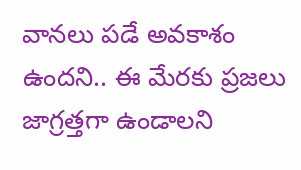వానలు పడే అవకాశం ఉందని.. ఈ మేరకు ప్రజలు జాగ్రత్తగా ఉండాలని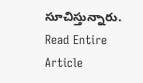సూచిస్తున్నారు.
Read Entire Article